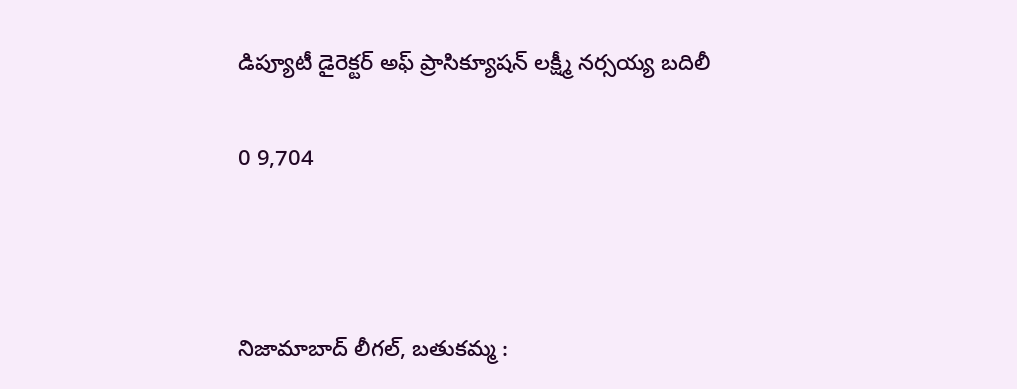డిప్యూటీ డైరెక్టర్ అఫ్ ప్రాసిక్యూషన్ లక్ష్మీ నర్సయ్య బదిలీ

0 9,704



నిజామాబాద్ లీగల్, బతుకమ్మ :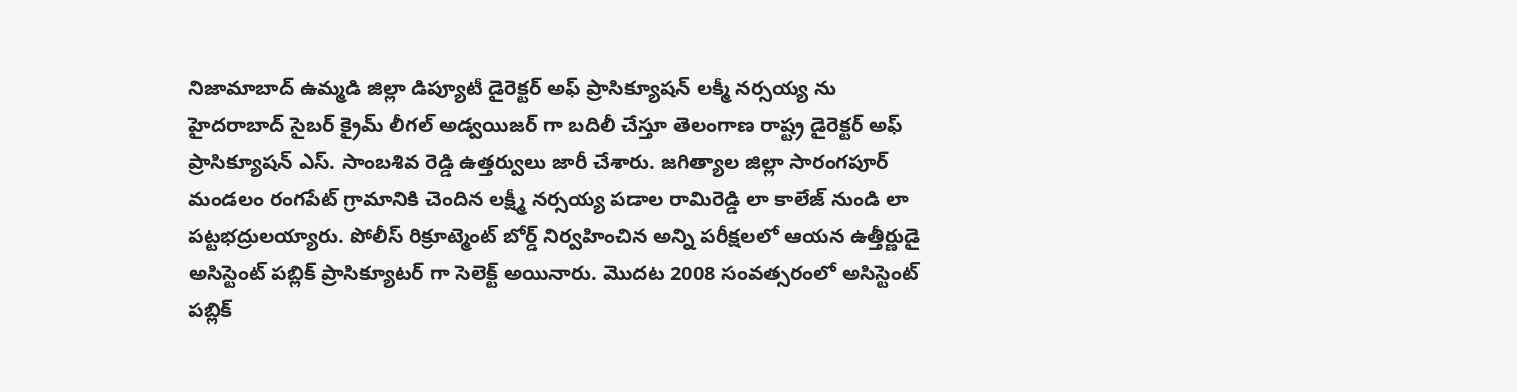నిజామాబాద్ ఉమ్మడి జిల్లా డిప్యూటీ డైరెక్టర్ అఫ్ ప్రాసిక్యూషన్ లక్మీ నర్సయ్య ను హైదరాబాద్ సైబర్ క్రైమ్ లీగల్ అడ్వయిజర్ గా బదిలీ చేస్తూ తెలంగాణ రాష్ట్ర డైరెక్టర్ అఫ్ ప్రాసిక్యూషన్ ఎస్. సాంబశివ రెడ్డి ఉత్తర్వులు జారీ చేశారు. జగిత్యాల జిల్లా సారంగపూర్ మండలం రంగపేట్ గ్రామానికి చెందిన లక్ష్మీ నర్సయ్య పడాల రామిరెడ్డి లా కాలేజ్ నుండి లా పట్టభద్రులయ్యారు. పోలీస్ రిక్రూట్మెంట్ బోర్డ్ నిర్వహించిన అన్ని పరీక్షలలో ఆయన ఉత్తీర్ణుడై అసిస్టెంట్ పబ్లిక్ ప్రాసిక్యూటర్ గా సెలెక్ట్ అయినారు. మొదట 2008 సంవత్సరంలో అసిస్టెంట్ పబ్లిక్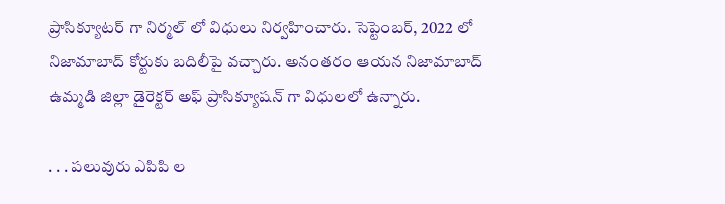ప్రాసిక్యూటర్ గా నిర్మల్ లో విధులు నిర్వహించారు. సెప్టెంబర్, 2022 లో నిజామాబాద్ కోర్టుకు బదిలీపై వచ్చారు. అనంతరం ఆయన నిజామాబాద్ ఉమ్మడి జిల్లా డైరెక్టర్ అఫ్ ప్రాసిక్యూషన్ గా విధులలో ఉన్నారు.

. . . పలువురు ఎపిపి ల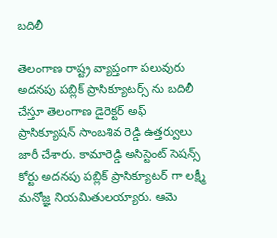బదిలీ

తెలంగాణ రాష్ట్ర వ్యాప్తంగా పలువురు అదనపు పబ్లిక్ ప్రాసిక్యూటర్స్ ను బదిలీ చేస్తూ తెలంగాణ డైరెక్టర్ అఫ్ ప్రాసిక్యూషన్ సాంబశివ రెడ్డి ఉత్తర్వులు జారీ చేశారు. కామారెడ్డి అసిస్టెంట్ సెషన్స్ కోర్టు అదనపు పబ్లిక్ ప్రాసిక్యూటర్ గా లక్ష్మీ మనోజ్ఞ నియమితులయ్యారు. ఆమె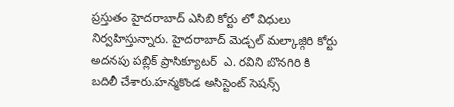ప్రస్తుతం హైదరాబాద్ ఎసిబి కోర్టు లో విధులు నిర్వహిస్తున్నారు. హైదరాబాద్ మెడ్చల్ మల్కాజ్గిరి కోర్టు అదనపు పబ్లిక్ ప్రాసిక్యూటర్  ఎ. రవిని బొనగిరి కి బదిలీ చేశారు.హన్మకొండ అసిస్టెంట్ సెషన్స్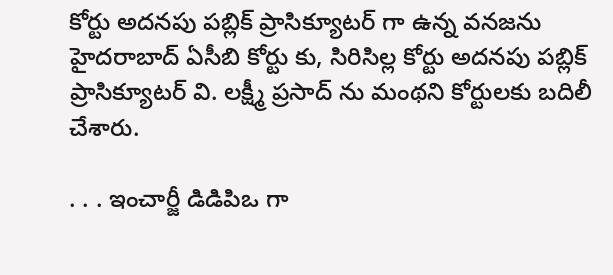కోర్టు అదనపు పబ్లిక్ ప్రాసిక్యూటర్ గా ఉన్న వనజను హైదరాబాద్ ఏసీబి కోర్టు కు, సిరిసిల్ల కోర్టు అదనపు పబ్లిక్ ప్రాసిక్యూటర్ వి. లక్ష్మీ ప్రసాద్ ను మంథని కోర్టులకు బదిలీ చేశారు.

. . . ఇంచార్జీ డిడిపిఒ గా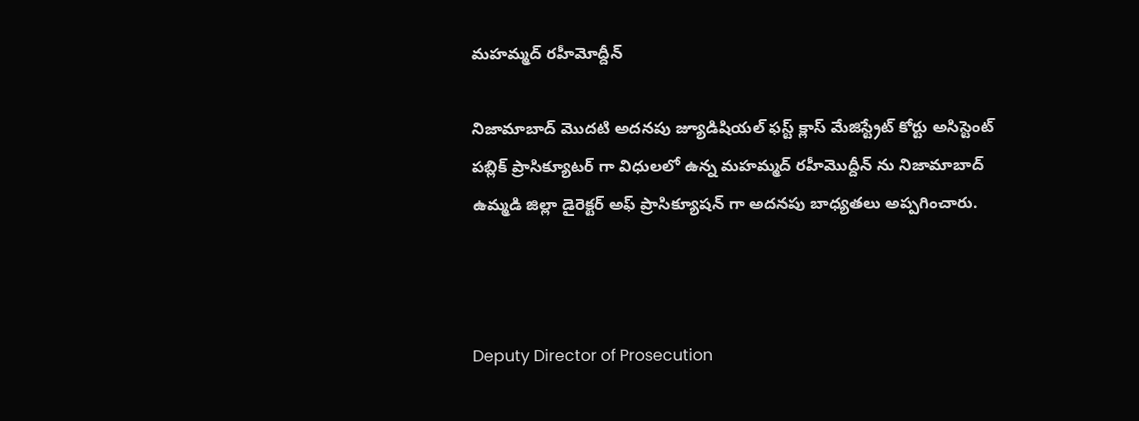మహమ్మద్ రహీమోద్దీన్

నిజామాబాద్ మొదటి అదనపు జ్యూడిషియల్ ఫస్ట్ క్లాస్ మేజిస్ట్రేట్ కోర్టు అసిస్టెంట్ పబ్లిక్ ప్రాసిక్యూటర్ గా విధులలో ఉన్న మహమ్మద్ రహీమొద్దీన్ ను నిజామాబాద్ ఉమ్మడి జిల్లా డైరెక్టర్ అఫ్ ప్రాసిక్యూషన్ గా అదనపు బాధ్యతలు అప్పగించారు.



Deputy Director of Prosecution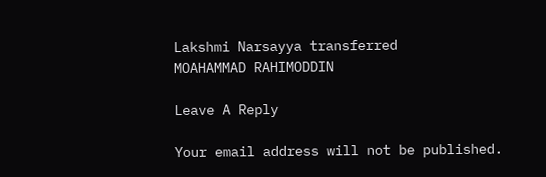Lakshmi Narsayya transferred
MOAHAMMAD RAHIMODDIN

Leave A Reply

Your email address will not be published.